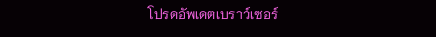โปรดอัพเดตเบราว์เซอร์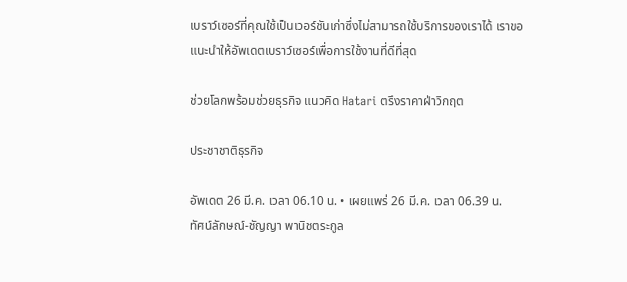เบราว์เซอร์ที่คุณใช้เป็นเวอร์ชันเก่าซึ่งไม่สามารถใช้บริการของเราได้ เราขอแนะนำให้อัพเดตเบราว์เซอร์เพื่อการใช้งานที่ดีที่สุด

ช่วยโลกพร้อมช่วยธุรกิจ แนวคิด Hatari ตรึงราคาฝ่าวิกฤต

ประชาชาติธุรกิจ

อัพเดต 26 มี.ค. เวลา 06.10 น. • เผยแพร่ 26 มี.ค. เวลา 06.39 น.
ทัศน์ลักษณ์-ชัญญา พานิชตระกูล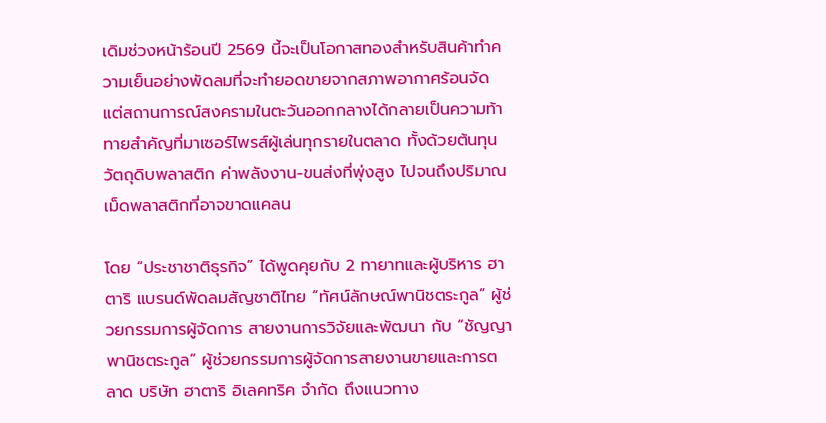เดิมช่วงหน้าร้อนปี 2569 นี้จะเป็นโอกาสทองสำหรับสินค้าทำความเย็นอย่างพัดลมที่จะทำยอดขายจากสภาพอากาศร้อนจัด แต่สถานการณ์สงครามในตะวันออกกลางได้กลายเป็นความท้าทายสำคัญที่มาเซอร์ไพรส์ผู้เล่นทุกรายในตลาด ทั้งด้วยต้นทุนวัตถุดิบพลาสติก ค่าพลังงาน-ขนส่งที่พุ่งสูง ไปจนถึงปริมาณเม็ดพลาสติกที่อาจขาดแคลน

โดย “ประชาชาติธุรกิจ” ได้พูดคุยกับ 2 ทายาทและผู้บริหาร ฮาตาริ แบรนด์พัดลมสัญชาติไทย “ทัศน์ลักษณ์พานิชตระกูล” ผู้ช่วยกรรมการผู้จัดการ สายงานการวิจัยและพัฒนา กับ “ชัญญา พานิชตระกูล” ผู้ช่วยกรรมการผู้จัดการสายงานขายและการตลาด บริษัท ฮาตาริ อิเลคทริค จำกัด ถึงแนวทาง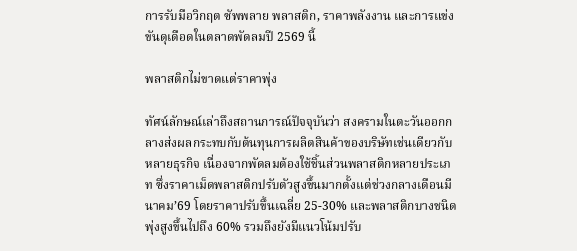การรับมือวิกฤต ซัพพลาย พลาสติก, ราคาพลังงาน และการแข่งขันดุเดือดในตลาดพัดลมปี 2569 นี้

พลาสติกไม่ขาดแต่ราคาพุ่ง

ทัศน์ลักษณ์เล่าถึงสถานการณ์ปัจจุบันว่า สงครามในตะวันออกกลางส่งผลกระทบกับต้นทุนการผลิตสินค้าของบริษัทเช่นเดียวกับหลายธุรกิจ เนื่องจากพัดลมต้องใช้ชิ้นส่วนพลาสติกหลายประเภท ซึ่งราคาเม็ดพลาสติกปรับตัวสูงขึ้นมากตั้งแต่ช่วงกลางเดือนมีนาคม’69 โดยราคาปรับขึ้นเฉลี่ย 25-30% และพลาสติกบางชนิดพุ่งสูงขึ้นไปถึง 60% รวมถึงยังมีแนวโน้มปรับ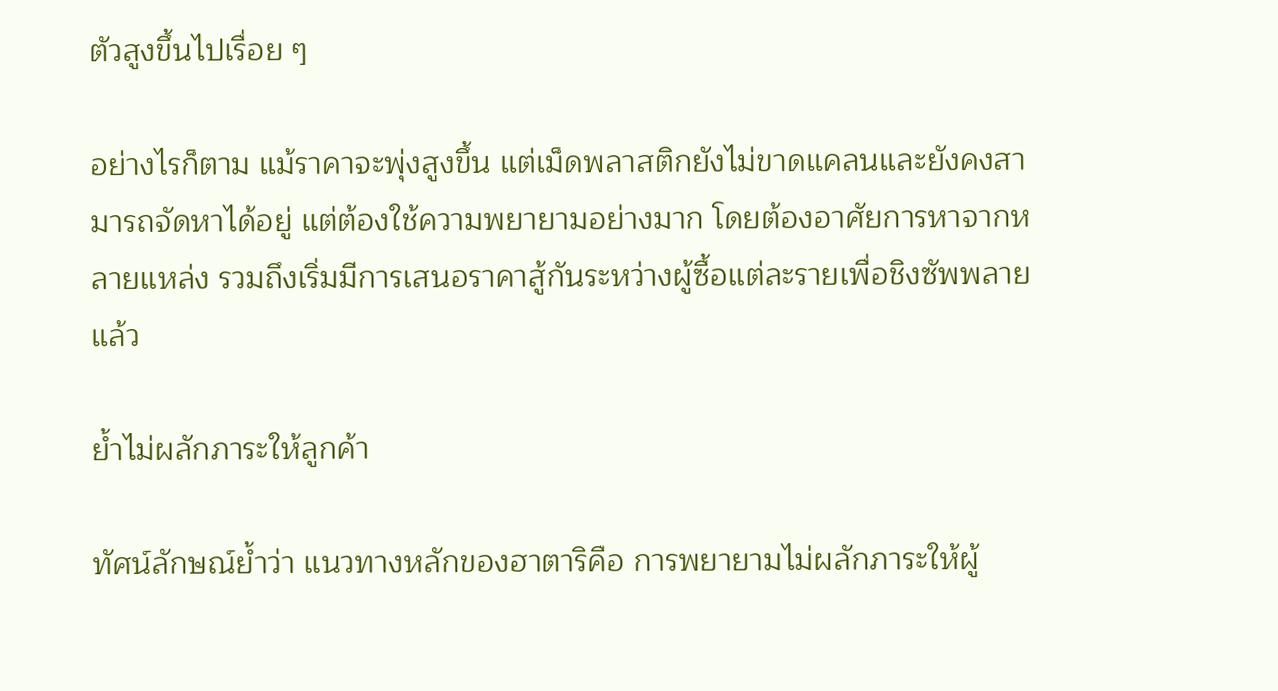ตัวสูงขึ้นไปเรื่อย ๆ

อย่างไรก็ตาม แม้ราคาจะพุ่งสูงขึ้น แต่เม็ดพลาสติกยังไม่ขาดแคลนและยังคงสามารถจัดหาได้อยู่ แต่ต้องใช้ความพยายามอย่างมาก โดยต้องอาศัยการหาจากหลายแหล่ง รวมถึงเริ่มมีการเสนอราคาสู้กันระหว่างผู้ซื้อแต่ละรายเพื่อชิงซัพพลายแล้ว

ย้ำไม่ผลักภาระให้ลูกค้า

ทัศน์ลักษณ์ย้ำว่า แนวทางหลักของฮาตาริคือ การพยายามไม่ผลักภาระให้ผู้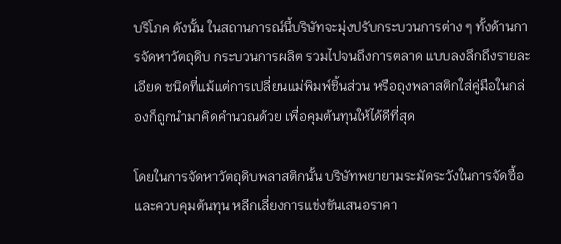บริโภค ดังนั้น ในสถานการณ์นี้บริษัทจะมุ่งปรับกระบวนการต่าง ๆ ทั้งด้านการจัดหาวัตถุดิบ กระบวนการผลิต รวมไปจนถึงการตลาด แบบลงลึกถึงรายละเอียด ชนิดที่แม้แต่การเปลี่ยนแม่พิมพ์ชิ้นส่วน หรือถุงพลาสติกใส่คู่มือในกล่องก็ถูกนำมาคิดคำนวณด้วย เพื่อคุมต้นทุนให้ได้ดีที่สุด

โดยในการจัดหาวัตถุดิบพลาสติกนั้น บริษัทพยายามระมัดระวังในการจัดซื้อและควบคุมต้นทุน หลีกเลี่ยงการแข่งขันเสนอราคา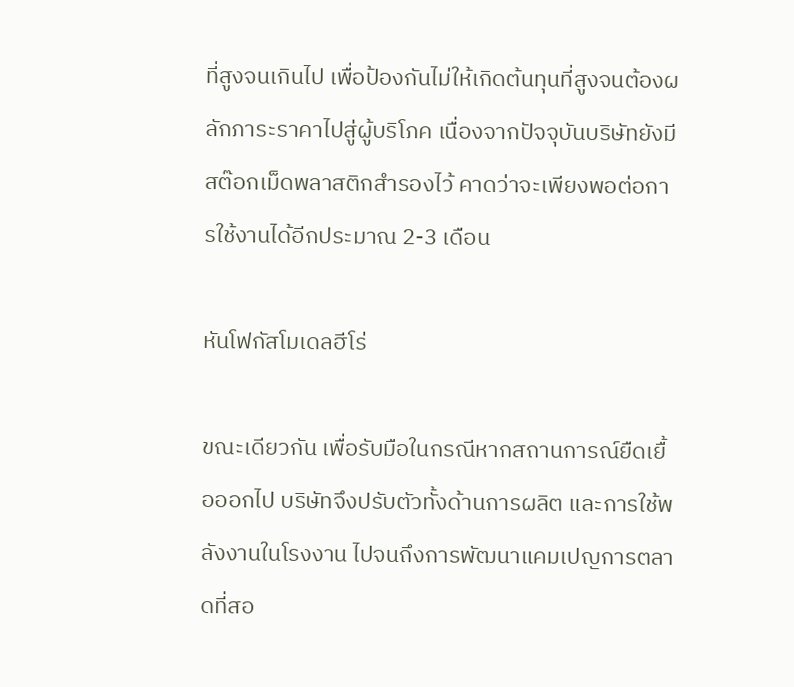ที่สูงจนเกินไป เพื่อป้องกันไม่ให้เกิดต้นทุนที่สูงจนต้องผลักภาระราคาไปสู่ผู้บริโภค เนื่องจากปัจจุบันบริษัทยังมีสต๊อกเม็ดพลาสติกสำรองไว้ คาดว่าจะเพียงพอต่อการใช้งานได้อีกประมาณ 2-3 เดือน

หันโฟกัสโมเดลฮีโร่

ขณะเดียวกัน เพื่อรับมือในกรณีหากสถานการณ์ยืดเยื้อออกไป บริษัทจึงปรับตัวทั้งด้านการผลิต และการใช้พลังงานในโรงงาน ไปจนถึงการพัฒนาแคมเปญการตลาดที่สอ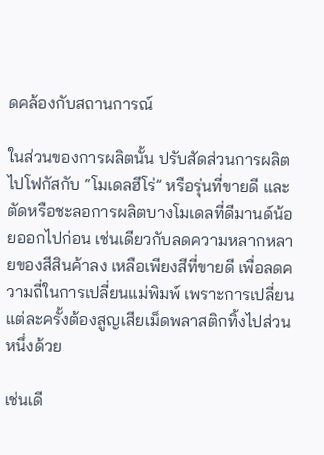ดคล้องกับสถานการณ์

ในส่วนของการผลิตนั้น ปรับสัดส่วนการผลิตไปโฟกัสกับ “โมเดลฮีโร่” หรือรุ่นที่ขายดี และตัดหรือชะลอการผลิตบางโมเดลที่ดีมานด์น้อยออกไปก่อน เช่นเดียวกับลดความหลากหลายของสีสินค้าลง เหลือเพียงสีที่ขายดี เพื่อลดความถี่ในการเปลี่ยนแม่พิมพ์ เพราะการเปลี่ยนแต่ละครั้งต้องสูญเสียเม็ดพลาสติกทิ้งไปส่วนหนึ่งด้วย

เช่นเดี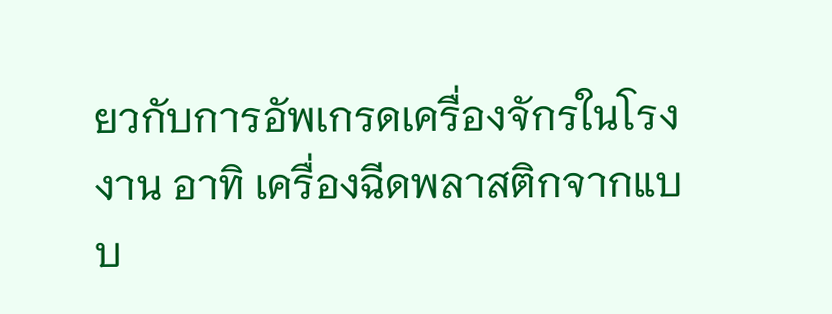ยวกับการอัพเกรดเครื่องจักรในโรงงาน อาทิ เครื่องฉีดพลาสติกจากแบบ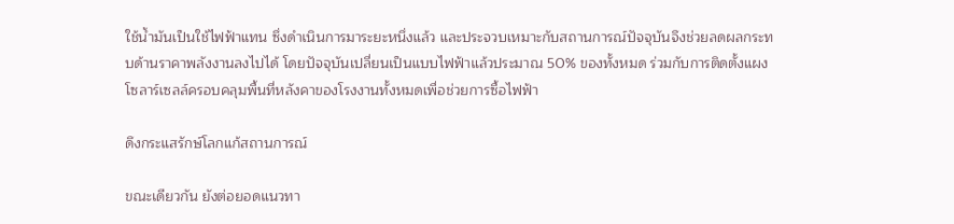ใช้น้ำมันเป็นใช้ไฟฟ้าแทน ซึ่งดำเนินการมาระยะหนึ่งแล้ว และประจวบเหมาะกับสถานการณ์ปัจจุบันจึงช่วยลดผลกระทบด้านราคาพลังงานลงไปได้ โดยปัจจุบันเปลี่ยนเป็นแบบไฟฟ้าแล้วประมาณ 50% ของทั้งหมด ร่วมกับการติดตั้งแผงโซลาร์เซลล์ครอบคลุมพื้นที่หลังคาของโรงงานทั้งหมดเพื่อช่วยการซื้อไฟฟ้า

ดึงกระแสรักษ์โลกแก้สถานการณ์

ขณะเดียวกัน ยังต่อยอดแนวทา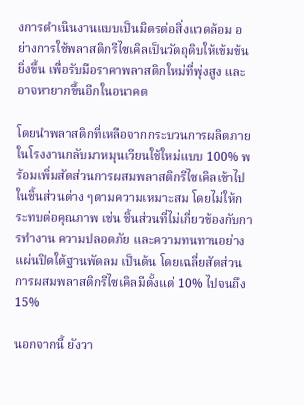งการดำเนินงานแบบเป็นมิตรต่อสิ่งแวดล้อม อย่างการใช้พลาสติกรีไซเคิลเป็นวัตถุดิบให้เข้มข้นยิ่งขึ้น เพื่อรับมือราคาพลาสติกใหม่ที่พุ่งสูง และอาจหายากขึ้นอีกในอนาคต

โดยนำพลาสติกที่เหลือจากกระบวนการผลิตภายในโรงงานกลับมาหมุนเวียนใช้ใหม่แบบ 100% พร้อมเพิ่มสัดส่วนการผสมพลาสติกรีไซเคิลเข้าไปในชิ้นส่วนต่าง ๆตามความเหมาะสม โดยไม่ให้กระทบต่อคุณภาพ เช่น ชิ้นส่วนที่ไม่เกี่ยวข้องกับการทำงาน ความปลอดภัย และความทนทานอย่างแผ่นปิดใต้ฐานพัดลม เป็นต้น โดยเฉลี่ยสัดส่วนการผสมพลาสติกรีไซเคิลมีตั้งแต่ 10% ไปจนถึง 15%

นอกจากนี้ ยังวา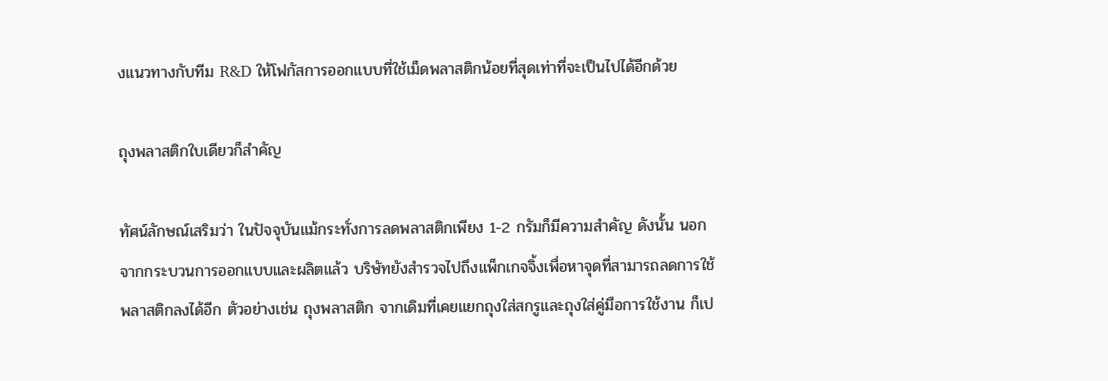งแนวทางกับทีม R&D ให้โฟกัสการออกแบบที่ใช้เม็ดพลาสติกน้อยที่สุดเท่าที่จะเป็นไปได้อีกด้วย

ถุงพลาสติกใบเดียวก็สำคัญ

ทัศน์ลักษณ์เสริมว่า ในปัจจุบันแม้กระทั่งการลดพลาสติกเพียง 1-2 กรัมก็มีความสำคัญ ดังนั้น นอกจากกระบวนการออกแบบและผลิตแล้ว บริษัทยังสำรวจไปถึงแพ็กเกจจิ้งเพื่อหาจุดที่สามารถลดการใช้พลาสติกลงได้อีก ตัวอย่างเช่น ถุงพลาสติก จากเดิมที่เคยแยกถุงใส่สกรูและถุงใส่คู่มือการใช้งาน ก็เป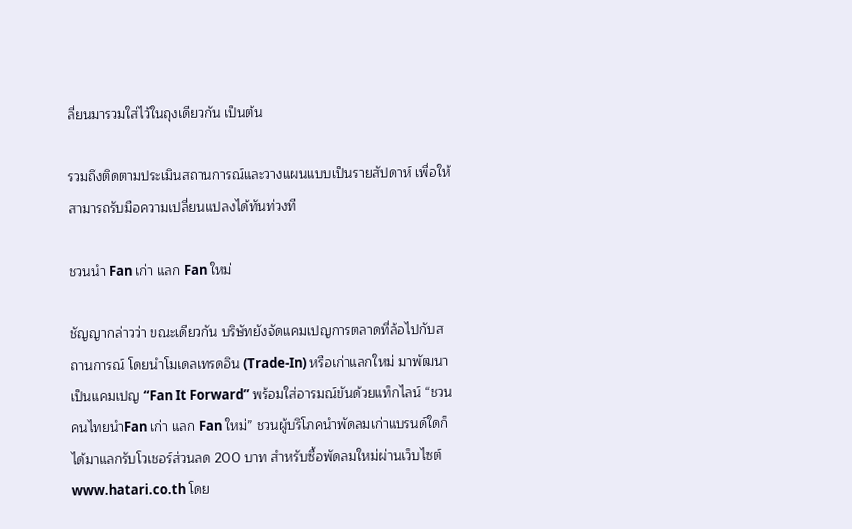ลี่ยนมารวมใส่ไว้ในถุงเดียวกัน เป็นต้น

รวมถึงติดตามประเมินสถานการณ์และวางแผนแบบเป็นรายสัปดาห์ เพื่อให้สามารถรับมือความเปลี่ยนแปลงได้ทันท่วงที

ชวนนำ Fan เก่า แลก Fan ใหม่

ชัญญากล่าวว่า ขณะเดียวกัน บริษัทยังจัดแคมเปญการตลาดที่ล้อไปกับสถานการณ์ โดยนำโมเดลเทรดอิน (Trade-In) หรือเก่าแลกใหม่ มาพัฒนาเป็นแคมเปญ “Fan It Forward” พร้อมใส่อารมณ์ขันด้วยแท็กไลน์ “ชวนคนไทยนำFan เก่า แลก Fan ใหม่” ชวนผู้บริโภคนำพัดลมเก่าแบรนด์ใดก็ได้มาแลกรับโวเชอร์ส่วนลด 200 บาท สำหรับซื้อพัดลมใหม่ผ่านเว็บไซต์ www.hatari.co.th โดย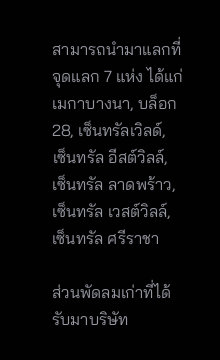สามารถนำมาแลกที่จุดแลก 7 แห่ง ได้แก่ เมกาบางนา, บล็อก 28, เซ็นทรัลเวิลด์, เซ็นทรัล อีสต์วิลล์, เซ็นทรัล ลาดพร้าว, เซ็นทรัล เวสต์วิลล์, เซ็นทรัล ศรีราชา

ส่วนพัดลมเก่าที่ได้รับมาบริษัท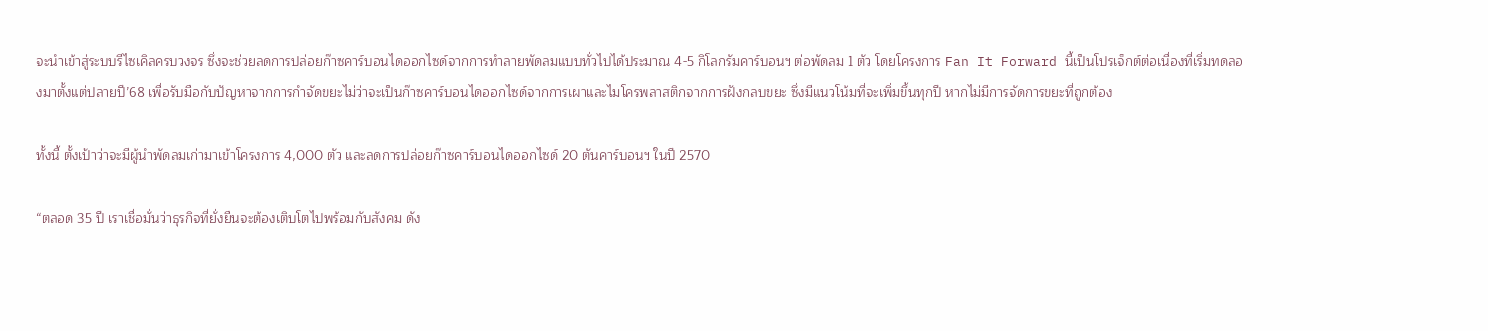จะนำเข้าสู่ระบบรีไซเคิลครบวงจร ซึ่งจะช่วยลดการปล่อยก๊าซคาร์บอนไดออกไซด์จากการทำลายพัดลมแบบทั่วไปได้ประมาณ 4-5 กิโลกรัมคาร์บอนฯ ต่อพัดลม 1 ตัว โดยโครงการ Fan It Forward นี้เป็นโปรเจ็กต์ต่อเนื่องที่เริ่มทดลองมาตั้งแต่ปลายปี’68 เพื่อรับมือกับปัญหาจากการกำจัดขยะไม่ว่าจะเป็นก๊าซคาร์บอนไดออกไซด์จากการเผาและไมโครพลาสติกจากการฝังกลบขยะ ซึ่งมีแนวโน้มที่จะเพิ่มขึ้นทุกปี หากไม่มีการจัดการขยะที่ถูกต้อง

ทั้งนี้ ตั้งเป้าว่าจะมีผู้นำพัดลมเก่ามาเข้าโครงการ 4,000 ตัว และลดการปล่อยก๊าซคาร์บอนไดออกไซด์ 20 ตันคาร์บอนฯ ในปี 2570

“ตลอด 35 ปี เราเชื่อมั่นว่าธุรกิจที่ยั่งยืนจะต้องเติบโตไปพร้อมกับสังคม ดัง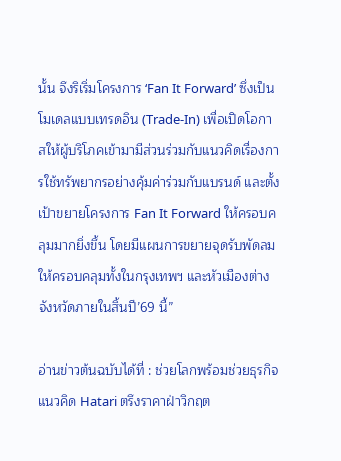นั้น จึงริเริ่มโครงการ ‘Fan It Forward’ ซึ่งเป็นโมเดลแบบเทรดอิน (Trade-In) เพื่อเปิดโอกาสให้ผู้บริโภคเข้ามามีส่วนร่วมกับแนวคิดเรื่องการใช้ทรัพยากรอย่างคุ้มค่าร่วมกับแบรนด์ และตั้งเป้าขยายโครงการ Fan It Forward ให้ครอบคลุมมากยิ่งขึ้น โดยมีแผนการขยายจุดรับพัดลมให้ครอบคลุมทั้งในกรุงเทพฯ และหัวเมืองต่างจังหวัดภายในสิ้นปี’69 นี้”

อ่านข่าวต้นฉบับได้ที่ : ช่วยโลกพร้อมช่วยธุรกิจ แนวคิด Hatari ตรึงราคาฝ่าวิกฤต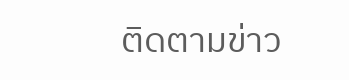ติดตามข่าว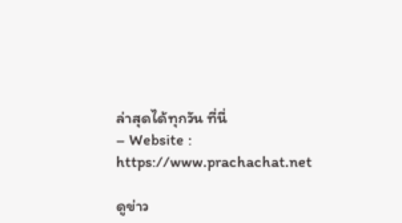ล่าสุดได้ทุกวัน ที่นี่
– Website : https://www.prachachat.net

ดูข่าว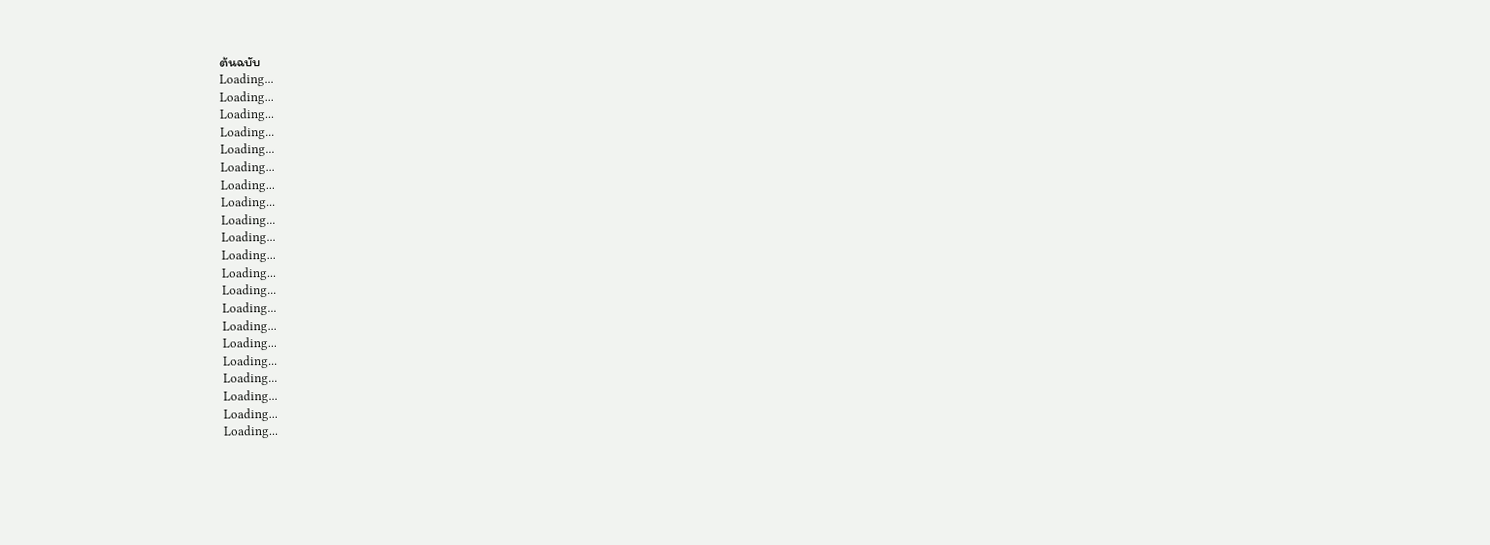ต้นฉบับ
Loading...
Loading...
Loading...
Loading...
Loading...
Loading...
Loading...
Loading...
Loading...
Loading...
Loading...
Loading...
Loading...
Loading...
Loading...
Loading...
Loading...
Loading...
Loading...
Loading...
Loading...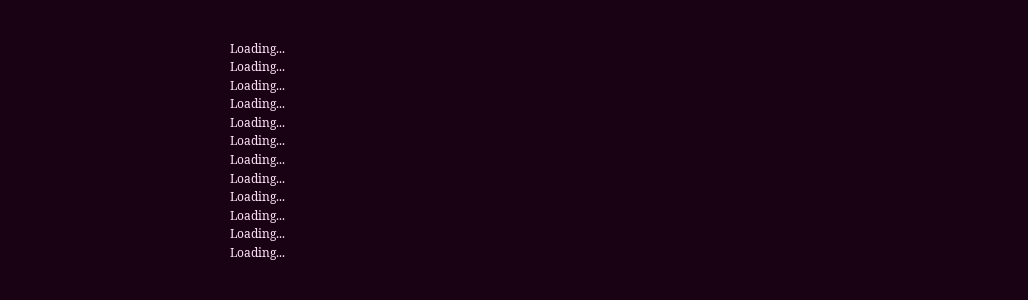Loading...
Loading...
Loading...
Loading...
Loading...
Loading...
Loading...
Loading...
Loading...
Loading...
Loading...
Loading...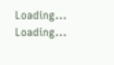Loading...
Loading...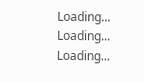Loading...
Loading...
Loading...